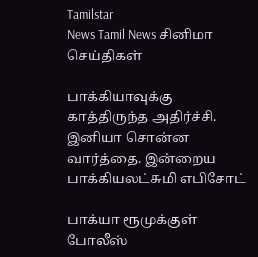Tamilstar
News Tamil News சினிமா செய்திகள்

பாக்கியாவுக்கு காத்திருந்த அதிர்ச்சி. இனியா சொன்ன வார்த்தை. இன்றைய பாக்கியலட்சுமி எபிசோட்

பாக்யா ரூமுக்குள் போலீஸ்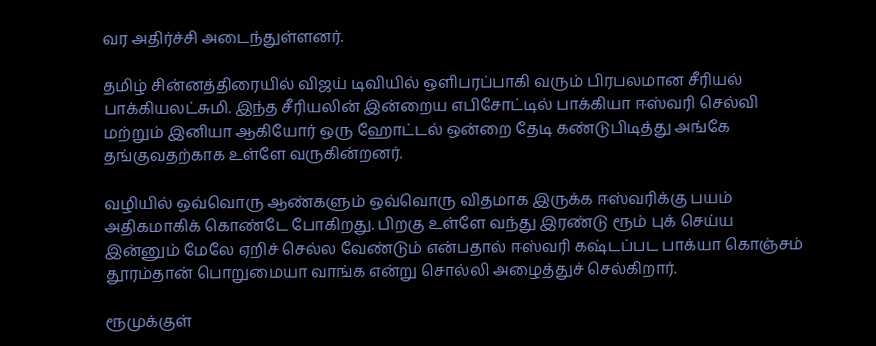வர அதிர்ச்சி அடைந்துள்ளனர்.

தமிழ் சின்னத்திரையில் விஜய் டிவியில் ஒளிபரப்பாகி வரும் பிரபலமான சீரியல் பாக்கியலட்சுமி. இந்த சீரியலின் இன்றைய எபிசோட்டில் பாக்கியா ஈஸ்வரி செல்வி மற்றும் இனியா ஆகியோர் ஒரு ஹோட்டல் ஒன்றை தேடி கண்டுபிடித்து அங்கே தங்குவதற்காக உள்ளே வருகின்றனர்.

வழியில் ஒவ்வொரு ஆண்களும் ஒவ்வொரு விதமாக இருக்க ஈஸ்வரிக்கு பயம் அதிகமாகிக் கொண்டே போகிறது. பிறகு உள்ளே வந்து இரண்டு ரூம் புக் செய்ய இன்னும் மேலே ஏறிச் செல்ல வேண்டும் என்பதால் ஈஸ்வரி கஷ்டப்பட பாக்யா கொஞ்சம் தூரம்தான் பொறுமையா வாங்க என்று சொல்லி அழைத்துச் செல்கிறார்.

ரூமுக்குள்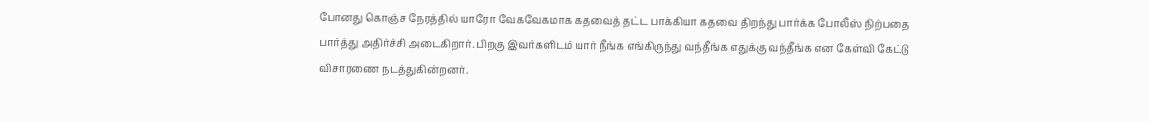போனது கொஞ்ச நேரத்தில் யாரோ வேகவேகமாக கதவைத் தட்ட பாக்கியா கதவை திறந்து பார்க்க போலீஸ் நிற்பதை பார்த்து அதிர்ச்சி அடைகிறார். பிறகு இவர்களிடம் யார் நீங்க எங்கிருந்து வந்தீங்க எதுக்கு வந்தீங்க என கேள்வி கேட்டு விசாரணை நடத்துகின்றனர்.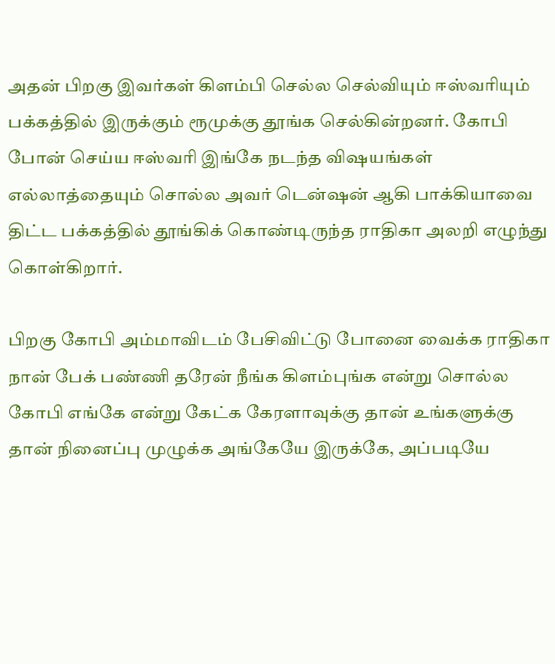அதன் பிறகு இவர்கள் கிளம்பி செல்ல செல்வியும் ஈஸ்வரியும் பக்கத்தில் இருக்கும் ரூமுக்கு தூங்க செல்கின்றனர். கோபி போன் செய்ய ஈஸ்வரி இங்கே நடந்த விஷயங்கள் எல்லாத்தையும் சொல்ல அவர் டென்ஷன் ஆகி பாக்கியாவை திட்ட பக்கத்தில் தூங்கிக் கொண்டிருந்த ராதிகா அலறி எழுந்து கொள்கிறார்.

பிறகு கோபி அம்மாவிடம் பேசிவிட்டு போனை வைக்க ராதிகா நான் பேக் பண்ணி தரேன் நீங்க கிளம்புங்க என்று சொல்ல கோபி எங்கே என்று கேட்க கேரளாவுக்கு தான் உங்களுக்கு தான் நினைப்பு முழுக்க அங்கேயே இருக்கே, அப்படியே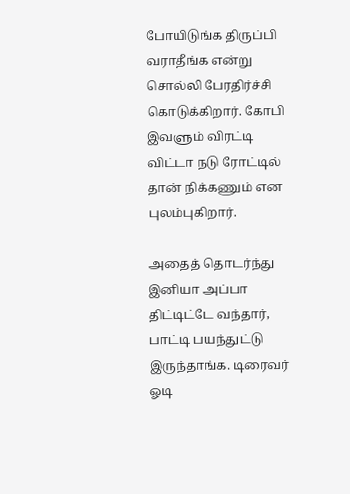போயிடுங்க திருப்பி வராதீங்க என்று சொல்லி பேரதிர்ச்சி கொடுக்கிறார். கோபி இவளும் விரட்டி விட்டா நடு ரோட்டில் தான் நிக்கணும் என புலம்புகிறார்.

அதைத் தொடர்ந்து இனியா அப்பா திட்டிட்டே வந்தார், பாட்டி பயந்துட்டு இருந்தாங்க. டிரைவர் ஓடி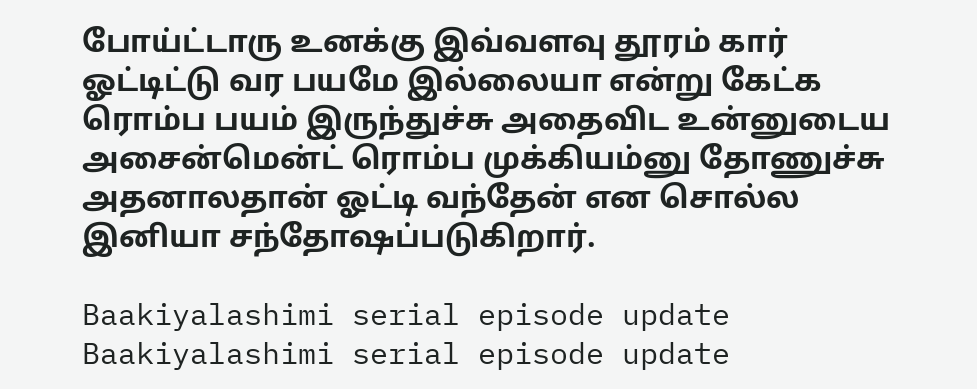போய்ட்டாரு உனக்கு இவ்வளவு தூரம் கார் ஓட்டிட்டு வர பயமே இல்லையா என்று கேட்க ரொம்ப பயம் இருந்துச்சு அதைவிட உன்னுடைய அசைன்மென்ட் ரொம்ப முக்கியம்னு தோணுச்சு அதனாலதான் ஓட்டி வந்தேன் என சொல்ல இனியா சந்தோஷப்படுகிறார்.

Baakiyalashimi serial episode update
Baakiyalashimi serial episode update